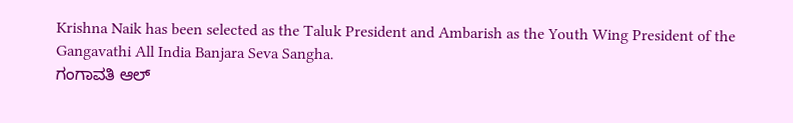Krishna Naik has been selected as the Taluk President and Ambarish as the Youth Wing President of the Gangavathi All India Banjara Seva Sangha.
ಗಂಗಾವತಿ ಆಲ್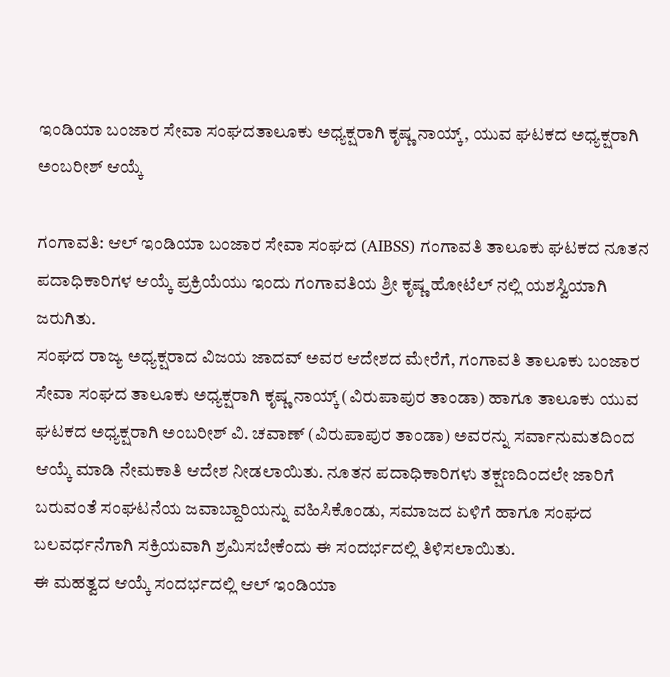ಇಂಡಿಯಾ ಬಂಜಾರ ಸೇವಾ ಸಂಘದತಾಲೂಕು ಅಧ್ಯಕ್ಷರಾಗಿ ಕೃಷ್ಣ ನಾಯ್ಕ್, ಯುವ ಘಟಕದ ಅಧ್ಯಕ್ಷರಾಗಿ ಅಂಬರೀಶ್ ಆಯ್ಕೆ

ಗಂಗಾವತಿ: ಆಲ್ ಇಂಡಿಯಾ ಬಂಜಾರ ಸೇವಾ ಸಂಘದ (AIBSS) ಗಂಗಾವತಿ ತಾಲೂಕು ಘಟಕದ ನೂತನ ಪದಾಧಿಕಾರಿಗಳ ಆಯ್ಕೆ ಪ್ರಕ್ರಿಯೆಯು ಇಂದು ಗಂಗಾವತಿಯ ಶ್ರೀ ಕೃಷ್ಣ ಹೋಟೆಲ್ ನಲ್ಲಿ ಯಶಸ್ವಿಯಾಗಿ ಜರುಗಿತು.
ಸಂಘದ ರಾಜ್ಯ ಅಧ್ಯಕ್ಷರಾದ ವಿಜಯ ಜಾದವ್ ಅವರ ಆದೇಶದ ಮೇರೆಗೆ, ಗಂಗಾವತಿ ತಾಲೂಕು ಬಂಜಾರ ಸೇವಾ ಸಂಘದ ತಾಲೂಕು ಅಧ್ಯಕ್ಷರಾಗಿ ಕೃಷ್ಣ ನಾಯ್ಕ್ (ವಿರುಪಾಪುರ ತಾಂಡಾ) ಹಾಗೂ ತಾಲೂಕು ಯುವ ಘಟಕದ ಅಧ್ಯಕ್ಷರಾಗಿ ಅಂಬರೀಶ್ ವಿ. ಚವಾಣ್ (ವಿರುಪಾಪುರ ತಾಂಡಾ) ಅವರನ್ನು ಸರ್ವಾನುಮತದಿಂದ ಆಯ್ಕೆ ಮಾಡಿ ನೇಮಕಾತಿ ಆದೇಶ ನೀಡಲಾಯಿತು. ನೂತನ ಪದಾಧಿಕಾರಿಗಳು ತಕ್ಷಣದಿಂದಲೇ ಜಾರಿಗೆ ಬರುವಂತೆ ಸಂಘಟನೆಯ ಜವಾಬ್ದಾರಿಯನ್ನು ವಹಿಸಿಕೊಂಡು, ಸಮಾಜದ ಏಳಿಗೆ ಹಾಗೂ ಸಂಘದ ಬಲವರ್ಧನೆಗಾಗಿ ಸಕ್ರಿಯವಾಗಿ ಶ್ರಮಿಸಬೇಕೆಂದು ಈ ಸಂದರ್ಭದಲ್ಲಿ ತಿಳಿಸಲಾಯಿತು.
ಈ ಮಹತ್ವದ ಆಯ್ಕೆ ಸಂದರ್ಭದಲ್ಲಿ ಆಲ್ ಇಂಡಿಯಾ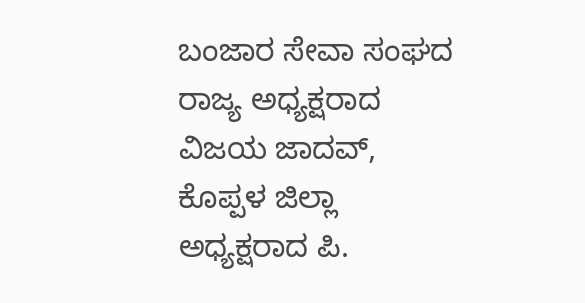ಬಂಜಾರ ಸೇವಾ ಸಂಘದ ರಾಜ್ಯ ಅಧ್ಯಕ್ಷರಾದ ವಿಜಯ ಜಾದವ್, ಕೊಪ್ಪಳ ಜಿಲ್ಲಾ ಅಧ್ಯಕ್ಷರಾದ ಪಿ.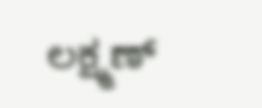ಲಕ್ಷ್ಮಣ್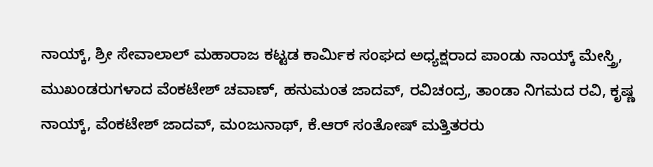ನಾಯ್ಕ್, ಶ್ರೀ ಸೇವಾಲಾಲ್ ಮಹಾರಾಜ ಕಟ್ಟಡ ಕಾರ್ಮಿಕ ಸಂಘದ ಅಧ್ಯಕ್ಷರಾದ ಪಾಂಡು ನಾಯ್ಕ್ ಮೇಸ್ತ್ರಿ, ಮುಖಂಡರುಗಳಾದ ವೆಂಕಟೇಶ್ ಚವಾಣ್, ಹನುಮಂತ ಜಾದವ್, ರವಿಚಂದ್ರ, ತಾಂಡಾ ನಿಗಮದ ರವಿ, ಕೃಷ್ಣ ನಾಯ್ಕ್, ವೆಂಕಟೇಶ್ ಜಾದವ್, ಮಂಜುನಾಥ್, ಕೆ.ಆರ್ ಸಂತೋಷ್ ಮತ್ತಿತರರು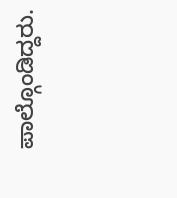ಪಾಲ್ಗೊಂಡಿದ್ದರು.